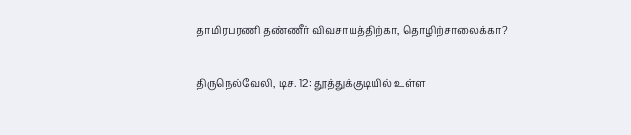தாமிரபரணி தண்ணீர் விவசாயத்திற்கா, தொழிற்சாலைக்கா?

திருநெல்வேலி, டிச. 12: தூத்துக்குடியில் உள்ள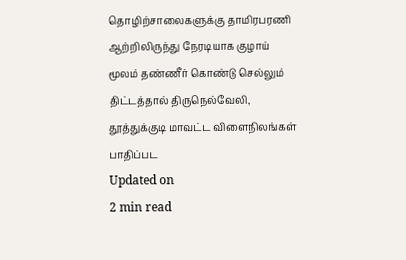தொழிற்சாலைகளுக்கு தாமிரபரணி ஆற்றிலிருந்து நேரடியாக குழாய் மூலம் தண்ணீர் கொண்டு செல்லும் திட்டத்தால் திருநெல்வேலி, தூத்துக்குடி மாவட்ட விளைநிலங்கள் பாதிப்பட
Updated on
2 min read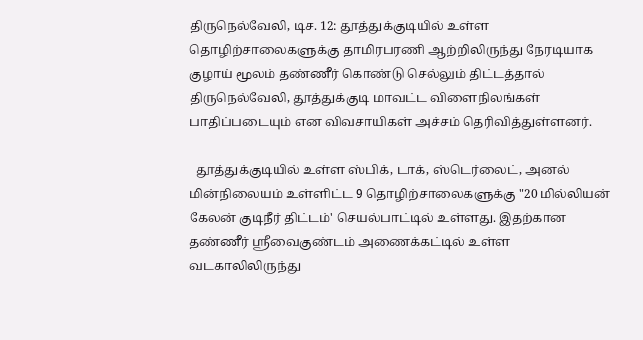திருநெல்வேலி, டிச. 12: தூத்துக்குடியில் உள்ள தொழிற்சாலைகளுக்கு தாமிரபரணி ஆற்றிலிருந்து நேரடியாக குழாய் மூலம் தண்ணீர் கொண்டு செல்லும் திட்டத்தால் திருநெல்வேலி, தூத்துக்குடி மாவட்ட விளைநிலங்கள் பாதிப்படையும் என விவசாயிகள் அச்சம் தெரிவித்துள்ளனர்.

  தூத்துக்குடியில் உள்ள ஸ்பிக், டாக், ஸ்டெர்லைட், அனல் மின்நிலையம் உள்ளிட்ட 9 தொழிற்சாலைகளுக்கு "20 மில்லியன் கேலன் குடிநீர் திட்டம்' செயல்பாட்டில் உள்ளது. இதற்கான தண்ணீர் ஸ்ரீவைகுண்டம் அணைக்கட்டில் உள்ள வடகாலிலிருந்து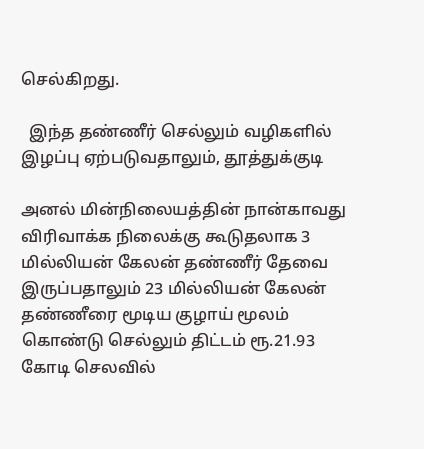செல்கிறது.

  இந்த தண்ணீர் செல்லும் வழிகளில் இழப்பு ஏற்படுவதாலும், தூத்துக்குடி

அனல் மின்நிலையத்தின் நான்காவது விரிவாக்க நிலைக்கு கூடுதலாக 3 மில்லியன் கேலன் தண்ணீர் தேவை இருப்பதாலும் 23 மில்லியன் கேலன் தண்ணீரை மூடிய குழாய் மூலம் கொண்டு செல்லும் திட்டம் ரூ.21.93 கோடி செலவில்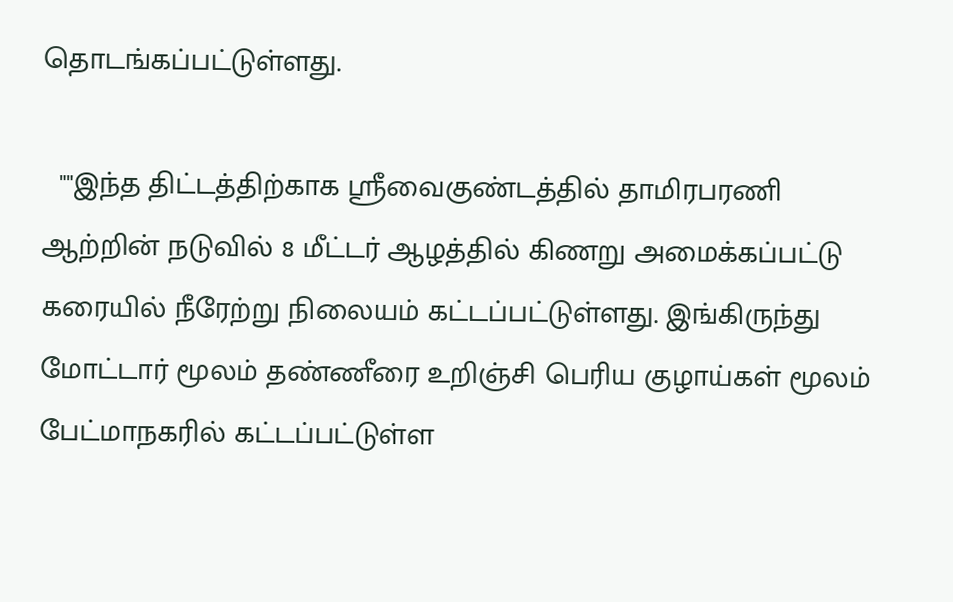தொடங்கப்பட்டுள்ளது.

  ""இந்த திட்டத்திற்காக ஸ்ரீவைகுண்டத்தில் தாமிரபரணி ஆற்றின் நடுவில் 8 மீட்டர் ஆழத்தில் கிணறு அமைக்கப்பட்டு கரையில் நீரேற்று நிலையம் கட்டப்பட்டுள்ளது. இங்கிருந்து மோட்டார் மூலம் தண்ணீரை உறிஞ்சி பெரிய குழாய்கள் மூலம் பேட்மாநகரில் கட்டப்பட்டுள்ள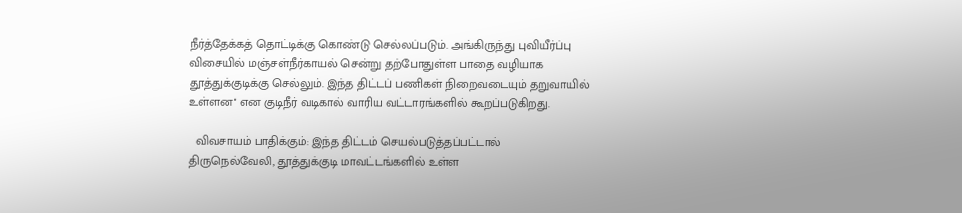நீர்த்தேக்கத் தொட்டிக்கு கொண்டு செல்லப்படும். அங்கிருந்து புவியீர்ப்பு விசையில் மஞ்சள்நீர்காயல் சென்று தற்போதுள்ள பாதை வழியாக தூத்துக்குடிக்கு செல்லும். இந்த திட்டப் பணிகள் நிறைவடையும் தறுவாயில் உள்ளன'' என குடிநீர் வடிகால் வாரிய வட்டாரங்களில் கூறப்படுகிறது.

  விவசாயம் பாதிக்கும்: இந்த திட்டம் செயல்படுத்தப்பட்டால் திருநெல்வேலி, தூத்துக்குடி மாவட்டங்களில் உள்ள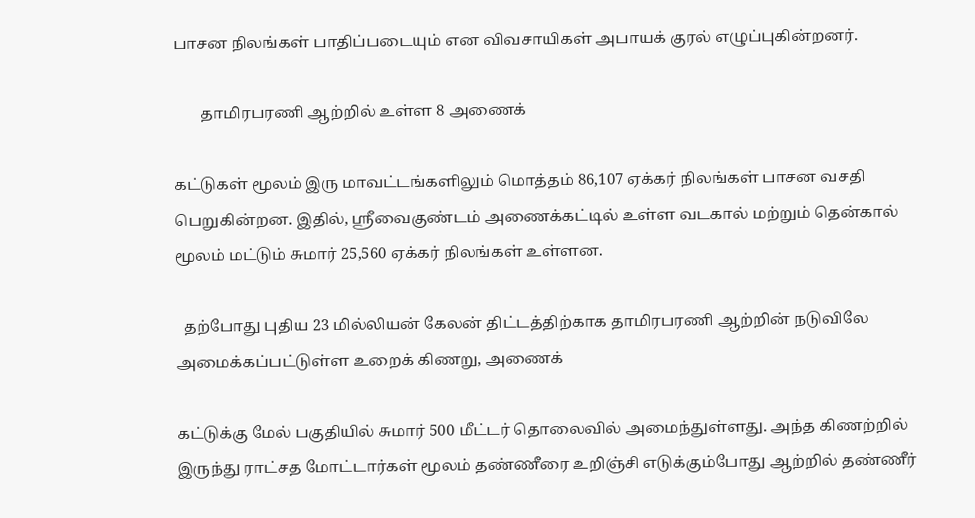பாசன நிலங்கள் பாதிப்படையும் என விவசாயிகள் அபாயக் குரல் எழுப்புகின்றனர்.

       தாமிரபரணி ஆற்றில் உள்ள 8 அணைக்

கட்டுகள் மூலம் இரு மாவட்டங்களிலும் மொத்தம் 86,107 ஏக்கர் நிலங்கள் பாசன வசதி பெறுகின்றன. இதில், ஸ்ரீவைகுண்டம் அணைக்கட்டில் உள்ள வடகால் மற்றும் தென்கால் மூலம் மட்டும் சுமார் 25,560 ஏக்கர் நிலங்கள் உள்ளன.

  தற்போது புதிய 23 மில்லியன் கேலன் திட்டத்திற்காக தாமிரபரணி ஆற்றின் நடுவிலே அமைக்கப்பட்டுள்ள உறைக் கிணறு, அணைக்

கட்டுக்கு மேல் பகுதியில் சுமார் 500 மீட்டர் தொலைவில் அமைந்துள்ளது. அந்த கிணற்றில் இருந்து ராட்சத மோட்டார்கள் மூலம் தண்ணீரை உறிஞ்சி எடுக்கும்போது ஆற்றில் தண்ணீர்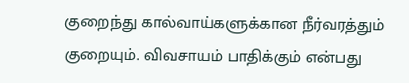குறைந்து கால்வாய்களுக்கான நீர்வரத்தும் குறையும். விவசாயம் பாதிக்கும் என்பது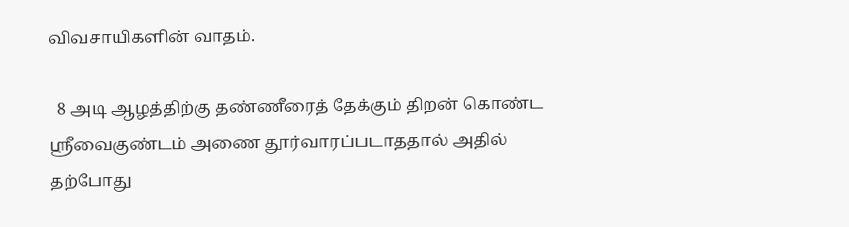விவசாயிகளின் வாதம்.

  8 அடி ஆழத்திற்கு தண்ணீரைத் தேக்கும் திறன் கொண்ட ஸ்ரீவைகுண்டம் அணை தூர்வாரப்படாததால் அதில் தற்போது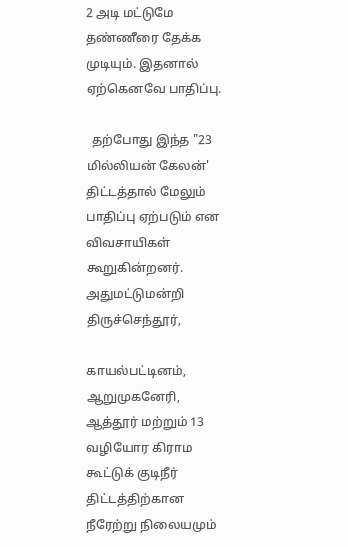2 அடி மட்டுமே தண்ணீரை தேக்க முடியும். இதனால் ஏற்கெனவே பாதிப்பு.

  தற்போது இந்த "23 மில்லியன் கேலன்' திட்டத்தால் மேலும் பாதிப்பு ஏற்படும் என விவசாயிகள் கூறுகின்றனர்.  அதுமட்டுமன்றி திருச்செந்தூர்,

காயல்பட்டினம், ஆறுமுகனேரி, ஆத்தூர் மற்றும் 13 வழியோர கிராம கூட்டுக் குடிநீர் திட்டத்திற்கான நீரேற்று நிலையமும்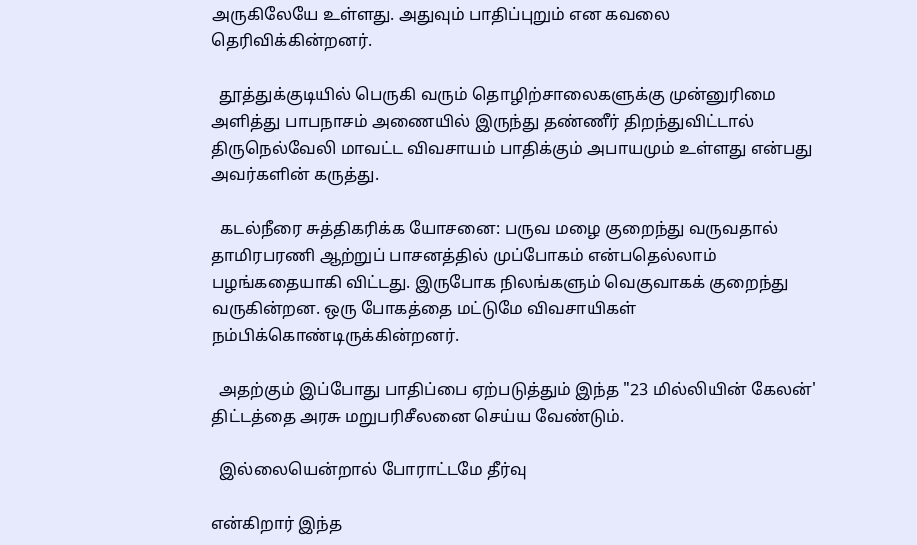அருகிலேயே உள்ளது. அதுவும் பாதிப்புறும் என கவலை தெரிவிக்கின்றனர்.

  தூத்துக்குடியில் பெருகி வரும் தொழிற்சாலைகளுக்கு முன்னுரிமை அளித்து பாபநாசம் அணையில் இருந்து தண்ணீர் திறந்துவிட்டால் திருநெல்வேலி மாவட்ட விவசாயம் பாதிக்கும் அபாயமும் உள்ளது என்பது அவர்களின் கருத்து.

  கடல்நீரை சுத்திகரிக்க யோசனை: பருவ மழை குறைந்து வருவதால் தாமிரபரணி ஆற்றுப் பாசனத்தில் முப்போகம் என்பதெல்லாம் பழங்கதையாகி விட்டது. இருபோக நிலங்களும் வெகுவாகக் குறைந்து வருகின்றன. ஒரு போகத்தை மட்டுமே விவசாயிகள் நம்பிக்கொண்டிருக்கின்றனர்.

  அதற்கும் இப்போது பாதிப்பை ஏற்படுத்தும் இந்த "23 மில்லியின் கேலன்' திட்டத்தை அரசு மறுபரிசீலனை செய்ய வேண்டும்.

  இல்லையென்றால் போராட்டமே தீர்வு

என்கிறார் இந்த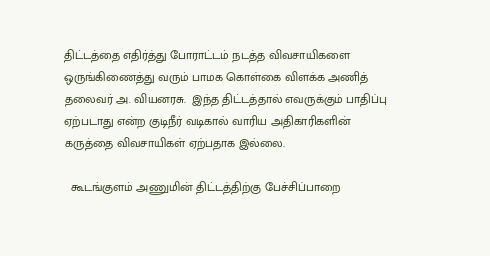திட்டத்தை எதிர்த்து போராட்டம் நடத்த விவசாயிகளை ஒருங்கிணைத்து வரும் பாமக கொள்கை விளக்க அணித் தலைவர் அ. வியனரசு.  இந்த திட்டத்தால் எவருக்கும் பாதிப்பு ஏற்படாது என்ற குடிநீர் வடிகால் வாரிய அதிகாரிகளின் கருத்தை விவசாயிகள் ஏற்பதாக இல்லை.

  கூடங்குளம் அணுமின் திட்டத்திற்கு பேச்சிப்பாறை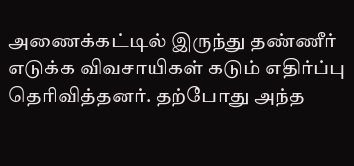அணைக்கட்டில் இருந்து தண்ணீர் எடுக்க விவசாயிகள் கடும் எதிர்ப்பு தெரிவித்தனர். தற்போது அந்த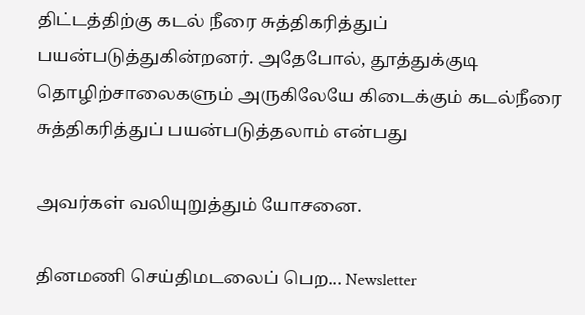திட்டத்திற்கு கடல் நீரை சுத்திகரித்துப் பயன்படுத்துகின்றனர். அதேபோல், தூத்துக்குடி தொழிற்சாலைகளும் அருகிலேயே கிடைக்கும் கடல்நீரை சுத்திகரித்துப் பயன்படுத்தலாம் என்பது

அவர்கள் வலியுறுத்தும் யோசனை.

தினமணி செய்திமடலைப் பெற... Newsletter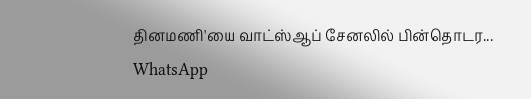தினமணி'யை வாட்ஸ்ஆப் சேனலில் பின்தொடர... WhatsApp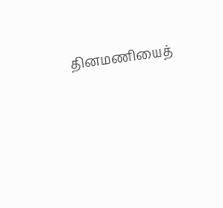தினமணியைத்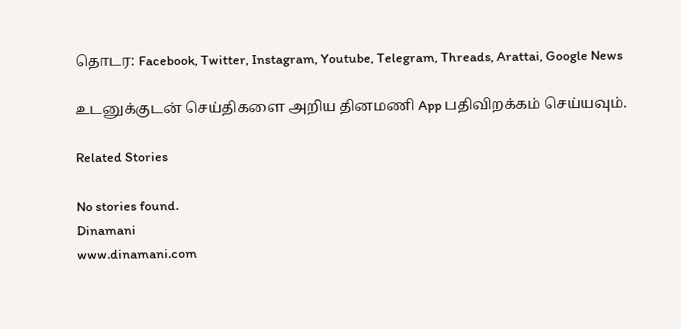தொடர: Facebook, Twitter, Instagram, Youtube, Telegram, Threads, Arattai, Google News

உடனுக்குடன் செய்திகளை அறிய தினமணி App பதிவிறக்கம் செய்யவும்.

Related Stories

No stories found.
Dinamani
www.dinamani.com